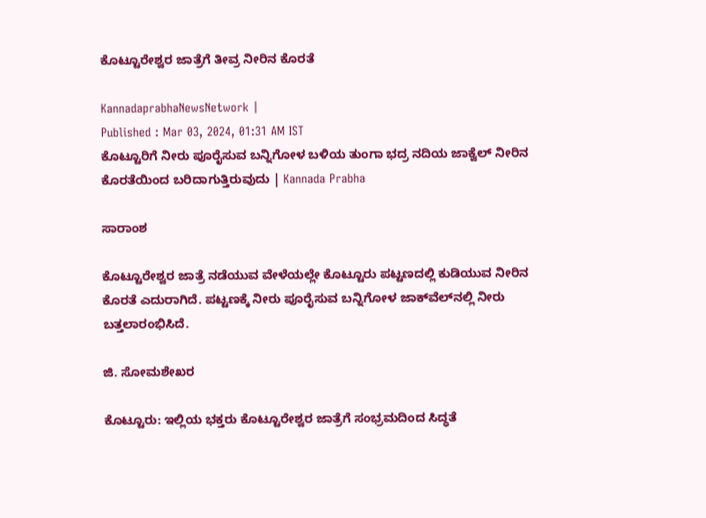ಕೊಟ್ಟೂರೇಶ್ವರ ಜಾತ್ರೆಗೆ ತೀವ್ರ ನೀರಿನ ಕೊರತೆ

KannadaprabhaNewsNetwork |
Published : Mar 03, 2024, 01:31 AM IST
ಕೊಟ್ಟೂರಿಗೆ ನೀರು ಪೂರೈಸುವ ಬನ್ನಿಗೋಳ ಬಳಿಯ ತುಂಗಾ ಭದ್ರ ನದಿಯ ಜಾಕ್ವೆಲ್‌ ನೀರಿನ ಕೊರತೆಯಿಂದ ಬರಿದಾಗುತ್ತಿರುವುದು | Kannada Prabha

ಸಾರಾಂಶ

ಕೊಟ್ಟೂರೇಶ್ವರ ಜಾತ್ರೆ ನಡೆಯುವ ವೇಳೆಯಲ್ಲೇ ಕೊಟ್ಟೂರು ಪಟ್ಟಣದಲ್ಲಿ ಕುಡಿಯುವ ನೀರಿನ ಕೊರತೆ ಎದುರಾಗಿದೆ. ಪಟ್ಟಣಕ್ಕೆ ನೀರು ಪೂರೈಸುವ ಬನ್ನಿಗೋಳ ಜಾಕ್‌ವೆಲ್‌ನಲ್ಲಿ ನೀರು ಬತ್ತಲಾರಂಭಿಸಿದೆ.

ಜಿ. ಸೋಮಶೇಖರ

ಕೊಟ್ಟೂರು: ಇಲ್ಲಿಯ ಭಕ್ತರು ಕೊಟ್ಟೂರೇಶ್ವರ ಜಾತ್ರೆಗೆ ಸಂಭ್ರಮದಿಂದ ಸಿದ್ಧತೆ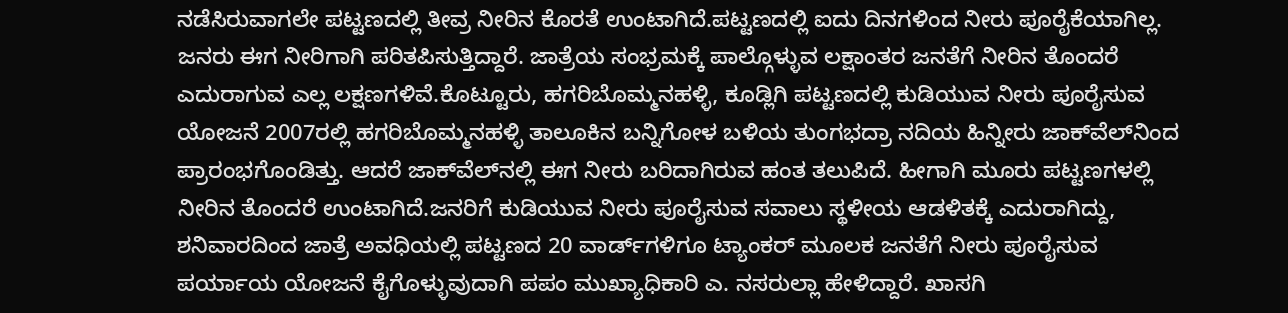ನಡೆಸಿರುವಾಗಲೇ ಪಟ್ಟಣದಲ್ಲಿ ತೀವ್ರ ನೀರಿನ ಕೊರತೆ ಉಂಟಾಗಿದೆ.ಪಟ್ಟಣದಲ್ಲಿ ಐದು ದಿನಗಳಿಂದ ನೀರು ಪೂರೈಕೆಯಾಗಿಲ್ಲ. ಜನರು ಈಗ ನೀರಿಗಾಗಿ ಪರಿತಪಿಸುತ್ತಿದ್ದಾರೆ. ಜಾತ್ರೆಯ ಸಂಭ್ರಮಕ್ಕೆ ಪಾಲ್ಗೊಳ್ಳುವ ಲಕ್ಷಾಂತರ ಜನತೆಗೆ ನೀರಿನ ತೊಂದರೆ ಎದುರಾಗುವ ಎಲ್ಲ ಲಕ್ಷಣಗಳಿವೆ.ಕೊಟ್ಟೂರು, ಹಗರಿಬೊಮ್ಮನಹಳ್ಳಿ, ಕೂಡ್ಲಿಗಿ ಪಟ್ಟಣದಲ್ಲಿ ಕುಡಿಯುವ ನೀರು ಪೂರೈಸುವ ಯೋಜನೆ 2007ರಲ್ಲಿ ಹಗರಿಬೊಮ್ಮನಹಳ್ಳಿ ತಾಲೂಕಿನ ಬನ್ನಿಗೋಳ ಬಳಿಯ ತುಂಗಭದ್ರಾ ನದಿಯ ಹಿನ್ನೀರು ಜಾಕ್‌ವೆಲ್‌ನಿಂದ ಪ್ರಾರಂಭಗೊಂಡಿತ್ತು. ಆದರೆ ಜಾಕ್‌ವೆಲ್‌ನಲ್ಲಿ ಈಗ ನೀರು ಬರಿದಾಗಿರುವ ಹಂತ ತಲುಪಿದೆ. ಹೀಗಾಗಿ ಮೂರು ಪಟ್ಟಣಗಳಲ್ಲಿ ನೀರಿನ ತೊಂದರೆ ಉಂಟಾಗಿದೆ.ಜನರಿಗೆ ಕುಡಿಯುವ ನೀರು ಪೂರೈಸುವ ಸವಾಲು ಸ್ಥಳೀಯ ಆಡಳಿತಕ್ಕೆ ಎದುರಾಗಿದ್ದು, ಶನಿವಾರದಿಂದ ಜಾತ್ರೆ ಅವಧಿಯಲ್ಲಿ ಪಟ್ಟಣದ 20 ವಾರ್ಡ್‌ಗಳಿಗೂ ಟ್ಯಾಂಕರ್‌ ಮೂಲಕ ಜನತೆಗೆ ನೀರು ಪೂರೈಸುವ ಪರ್ಯಾಯ ಯೋಜನೆ ಕೈಗೊಳ್ಳುವುದಾಗಿ ಪಪಂ ಮುಖ್ಯಾಧಿಕಾರಿ ಎ. ನಸರುಲ್ಲಾ ಹೇಳಿದ್ದಾರೆ. ಖಾಸಗಿ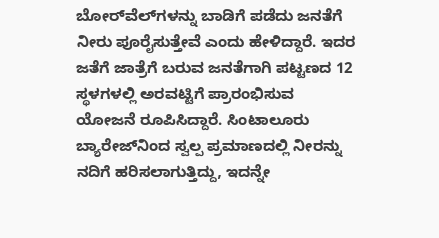ಬೋರ್‌ವೆಲ್‌ಗಳನ್ನು ಬಾಡಿಗೆ ಪಡೆದು ಜನತೆಗೆ ನೀರು ಪೂರೈಸುತ್ತೇವೆ ಎಂದು ಹೇಳಿದ್ದಾರೆ. ಇದರ ಜತೆಗೆ ಜಾತ್ರೆಗೆ ಬರುವ ಜನತೆಗಾಗಿ ಪಟ್ಟಣದ 12 ಸ್ಥಳಗಳಲ್ಲಿ ಅರವಟ್ಟಿಗೆ ಪ್ರಾರಂಭಿಸುವ ಯೋಜನೆ ರೂಪಿಸಿದ್ದಾರೆ. ಸಿಂಟಾಲೂರು ಬ್ಯಾರೇಜ್‌ನಿಂದ ಸ್ವಲ್ಪ ಪ್ರಮಾಣದಲ್ಲಿ ನೀರನ್ನು ನದಿಗೆ ಹರಿಸಲಾಗುತ್ತಿದ್ದು, ಇದನ್ನೇ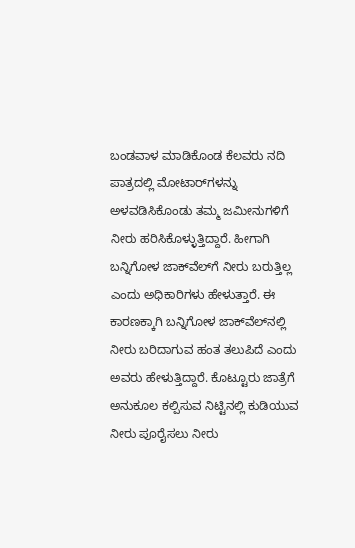ಬಂಡವಾಳ ಮಾಡಿಕೊಂಡ ಕೆಲವರು ನದಿ ಪಾತ್ರದಲ್ಲಿ ಮೋಟಾರ್‌ಗಳನ್ನು ಅಳವಡಿಸಿಕೊಂಡು ತಮ್ಮ ಜಮೀನುಗಳಿಗೆ ನೀರು ಹರಿಸಿಕೊಳ್ಳುತ್ತಿದ್ದಾರೆ. ಹೀಗಾಗಿ ಬನ್ನಿಗೋಳ ಜಾಕ್‌ವೆಲ್‌ಗೆ ನೀರು ಬರುತ್ತಿಲ್ಲ ಎಂದು ಅಧಿಕಾರಿಗಳು ಹೇಳುತ್ತಾರೆ. ಈ ಕಾರಣಕ್ಕಾಗಿ ಬನ್ನಿಗೋಳ ಜಾಕ್‌ವೆಲ್‌ನಲ್ಲಿ ನೀರು ಬರಿದಾಗುವ ಹಂತ ತಲುಪಿದೆ ಎಂದು ಅವರು ಹೇಳುತ್ತಿದ್ದಾರೆ. ಕೊಟ್ಟೂರು ಜಾತ್ರೆಗೆ ಅನುಕೂಲ ಕಲ್ಪಿಸುವ ನಿಟ್ಟಿನಲ್ಲಿ ಕುಡಿಯುವ ನೀರು ಪೂರೈಸಲು ನೀರು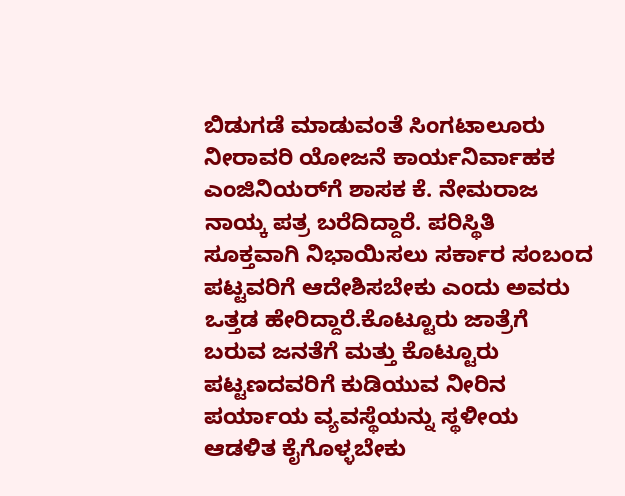ಬಿಡುಗಡೆ ಮಾಡುವಂತೆ ಸಿಂಗಟಾಲೂರು ನೀರಾವರಿ ಯೋಜನೆ ಕಾರ್ಯನಿರ್ವಾಹಕ ಎಂಜಿನಿಯರ್‌ಗೆ ಶಾಸಕ ಕೆ. ನೇಮರಾಜ ನಾಯ್ಕ ಪತ್ರ ಬರೆದಿದ್ದಾರೆ. ಪರಿಸ್ಥಿತಿ ಸೂಕ್ತವಾಗಿ ನಿಭಾಯಿಸಲು ಸರ್ಕಾರ ಸಂಬಂದ ಪಟ್ಟವರಿಗೆ ಆದೇಶಿಸಬೇಕು ಎಂದು ಅವರು ಒತ್ತಡ ಹೇರಿದ್ದಾರೆ.ಕೊಟ್ಟೂರು ಜಾತ್ರೆಗೆ ಬರುವ ಜನತೆಗೆ ಮತ್ತು ಕೊಟ್ಟೂರು ಪಟ್ಟಣದವರಿಗೆ ಕುಡಿಯುವ ನೀರಿನ ಪರ್ಯಾಯ ವ್ಯವಸ್ಥೆಯನ್ನು ಸ್ಥಳೀಯ ಆಡಳಿತ ಕೈಗೊಳ್ಳಬೇಕು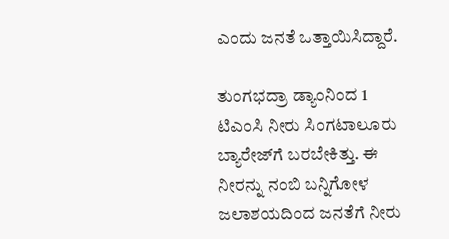ಎಂದು ಜನತೆ ಒತ್ತಾಯಿಸಿದ್ದಾರೆ.

ತುಂಗಭದ್ರಾ ಡ್ಯಾಂನಿಂದ 1 ಟಿಎಂಸಿ ನೀರು ಸಿಂಗಟಾಲೂರು ಬ್ಯಾರೇಜ್‌ಗೆ ಬರಬೇಕಿತ್ತು. ಈ ನೀರನ್ನು ನಂಬಿ ಬನ್ನಿಗೋಳ ಜಲಾಶಯದಿಂದ ಜನತೆಗೆ ನೀರು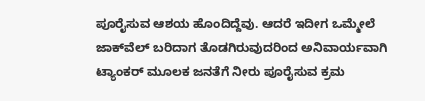ಪೂರೈಸುವ ಆಶಯ ಹೊಂದಿದ್ದೆವು. ಆದರೆ ಇದೀಗ ಒಮ್ಮೇಲೆ ಜಾಕ್‌ವೆಲ್‌ ಬರಿದಾಗ ತೊಡಗಿರುವುದರಿಂದ ಅನಿವಾರ್ಯವಾಗಿ ಟ್ಯಾಂಕರ್‌ ಮೂಲಕ ಜನತೆಗೆ ನೀರು ಪೂರೈಸುವ ಕ್ರಮ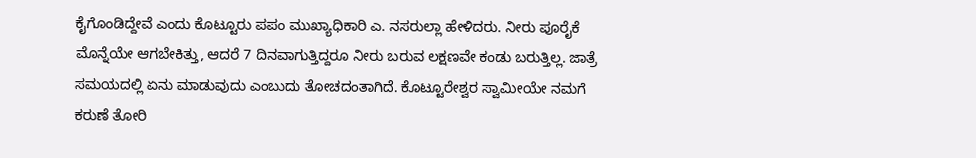ಕೈಗೊಂಡಿದ್ದೇವೆ ಎಂದು ಕೊಟ್ಟೂರು ಪಪಂ ಮುಖ್ಯಾಧಿಕಾರಿ ಎ. ನಸರುಲ್ಲಾ ಹೇಳಿದರು. ನೀರು ಪೂರೈಕೆ ಮೊನ್ನೆಯೇ ಆಗಬೇಕಿತ್ತು, ಆದರೆ 7 ದಿನವಾಗುತ್ತಿದ್ದರೂ ನೀರು ಬರುವ ಲಕ್ಷಣವೇ ಕಂಡು ಬರುತ್ತಿಲ್ಲ. ಜಾತ್ರೆ ಸಮಯದಲ್ಲಿ ಏನು ಮಾಡುವುದು ಎಂಬುದು ತೋಚದಂತಾಗಿದೆ. ಕೊಟ್ಟೂರೇಶ್ವರ ಸ್ವಾಮೀಯೇ ನಮಗೆ ಕರುಣೆ ತೋರಿ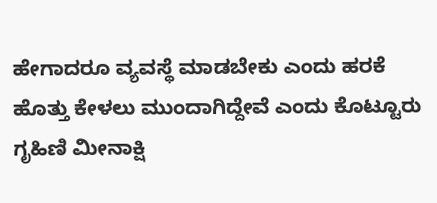ಹೇಗಾದರೂ ವ್ಯವಸ್ಥೆ ಮಾಡಬೇಕು ಎಂದು ಹರಕೆ ಹೊತ್ತು ಕೇಳಲು ಮುಂದಾಗಿದ್ದೇವೆ ಎಂದು ಕೊಟ್ಟೂರು ಗೃಹಿಣಿ ಮೀನಾಕ್ಷಿ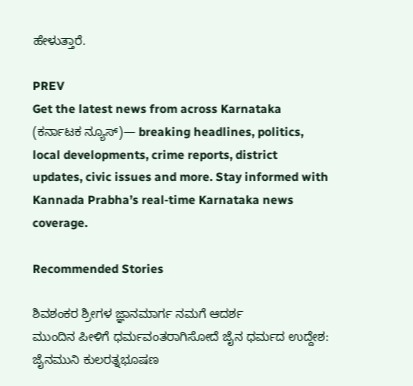ಹೇಳುತ್ತಾರೆ.

PREV
Get the latest news from across Karnataka (ಕರ್ನಾಟಕ ನ್ಯೂಸ್)— breaking headlines, politics, local developments, crime reports, district updates, civic issues and more. Stay informed with Kannada Prabha’s real‑time Karnataka news coverage.

Recommended Stories

ಶಿವಶಂಕರ ಶ್ರೀಗಳ ಜ್ಞಾನಮಾರ್ಗ ನಮಗೆ ಆದರ್ಶ
ಮುಂದಿನ ಪೀಳಿಗೆ ಧರ್ಮವಂತರಾಗಿಸೋದೆ ಜೈನ ಧರ್ಮದ ಉದ್ದೇಶ: ಜೈನಮುನಿ ಕುಲರತ್ನಭೂಷಣ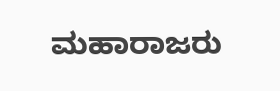ಮಹಾರಾಜರು